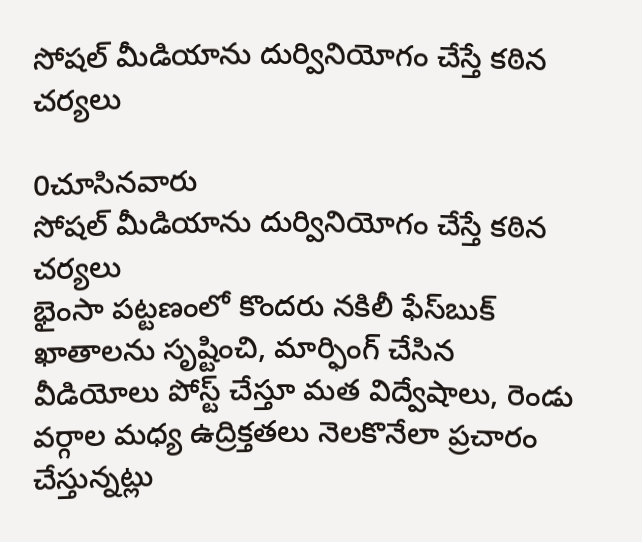సోషల్ మీడియాను దుర్వినియోగం చేస్తే కఠిన చర్యలు

0చూసినవారు
సోషల్ మీడియాను దుర్వినియోగం చేస్తే కఠిన చర్యలు
భైంసా పట్టణంలో కొందరు నకిలీ ఫేస్‌బుక్ ఖాతాలను సృష్టించి, మార్ఫింగ్ చేసిన వీడియోలు పోస్ట్ చేస్తూ మత విద్వేషాలు, రెండు వర్గాల మధ్య ఉద్రిక్తతలు నెలకొనేలా ప్రచారం చేస్తున్నట్లు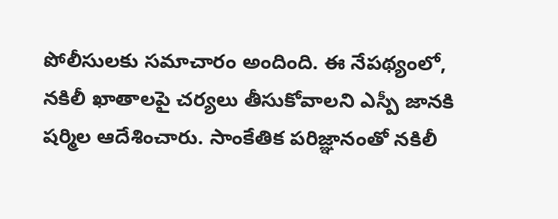పోలీసులకు సమాచారం అందింది. ఈ నేపథ్యంలో, నకిలీ ఖాతాలపై చర్యలు తీసుకోవాలని ఎస్పీ జానకి షర్మిల ఆదేశించారు. సాంకేతిక పరిజ్ఞానంతో నకిలీ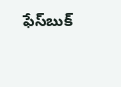ఫేస్‌బుక్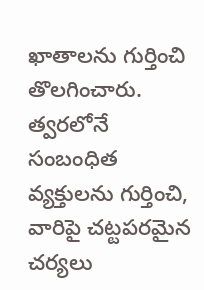ఖాతాలను గుర్తించి తొలగించారు. త్వరలోనే సంబంధిత వ్యక్తులను గుర్తించి, వారిపై చట్టపరమైన చర్యలు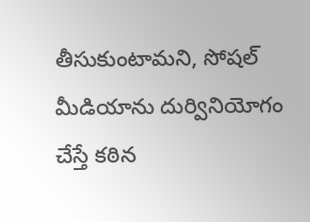తీసుకుంటామని, సోషల్ మీడియాను దుర్వినియోగం చేస్తే కఠిన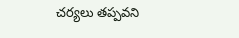చర్యలు తప్పవని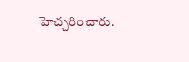హెచ్చరించారు.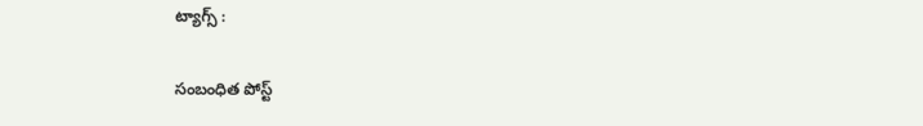ట్యాగ్స్ :

సంబంధిత పోస్ట్